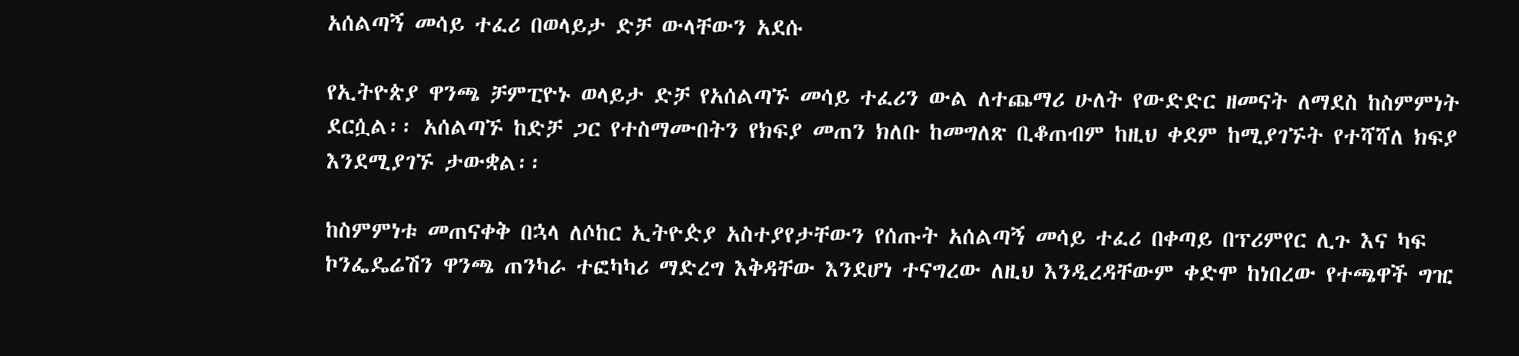አሰልጣኝ መሳይ ተፈሪ በወላይታ ድቻ ውላቸውን አደሱ

የኢትዮጵያ ዋንጫ ቻምፒዮኑ ወላይታ ድቻ የአሰልጣኙ መሳይ ተፈሪን ውል ለተጨማሪ ሁለት የውድድር ዘመናት ለማደስ ከስምምነት ደርሷል፡፡ አሰልጣኙ ከድቻ ጋር የተስማሙበትን የክፍያ መጠን ክለቡ ከመግለጽ ቢቆጠብም ከዚህ ቀደም ከሚያገኙት የተሻሻለ ክፍያ እንደሚያገኙ ታውቋል፡፡

ከስምምነቱ መጠናቀቅ በኋላ ለሶከር ኢትዮዽያ አስተያየታቸውን የሰጡት አሰልጣኝ መሳይ ተፈሪ በቀጣይ በፕሪምየር ሊጉ እና ካፍ ኮንፌዴሬሽን ዋንጫ ጠንካራ ተፎካካሪ ማድረግ እቅዳቸው እንደሆነ ተናግረው ለዚህ እንዲረዳቸውም ቀድሞ ከነበረው የተጫዋች ግዢ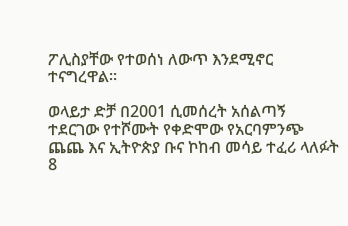ፖሊስያቸው የተወሰነ ለውጥ እንደሚኖር ተናግረዋል።

ወላይታ ድቻ በ2001 ሲመሰረት አሰልጣኝ ተደርገው የተሾሙት የቀድሞው የአርባምንጭ ጨጨ እና ኢትዮጵያ ቡና ኮከብ መሳይ ተፈሪ ላለፉት 8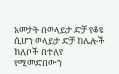አመታት በወላይታ ድቻ የቆዩ ሲሆን ወላይታ ድቻ ከሌሎች ክለቦች በተለየ የሚመድበውን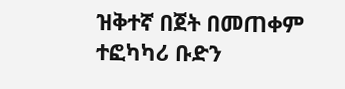ዝቅተኛ በጀት በመጠቀም ተፎካካሪ ቡድን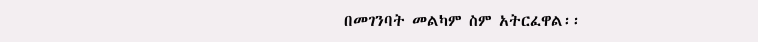በመገንባት መልካም ስም አትርፈዋል፡፡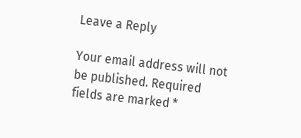Leave a Reply

Your email address will not be published. Required fields are marked *